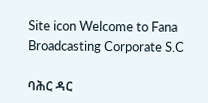Site icon Welcome to Fana Broadcasting Corporate S.C

ባሕር ዳር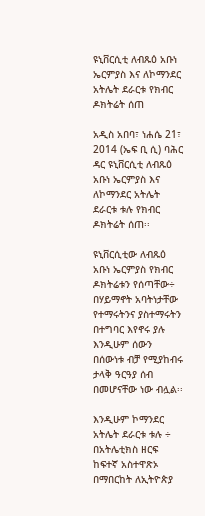ዩኒቨርሲቲ ለብጹዕ አቡነ ኤርምያስ እና ለኮማንደር አትሌት ደራርቱ የክብር ዶክትሬት ሰጠ

አዲስ አበባ፣ ነሐሴ 21፣ 2014 (ኤፍ ቢ ሲ) ባሕር ዳር ዩኒቨርሲቲ ለብጹዕ አቡነ ኤርምያስ እና ለኮማንደር አትሌት ደራርቱ ቱሉ የክብር ዶክትሬት ሰጠ፡፡

ዩኒቨርሲቲው ለብጹዕ አቡነ ኤርምያስ የክብር ዶክትሬቱን የሰጣቸው÷ በሃይማኖት አባትነታቸው የተማሩትንና ያስተማሩትን በተግባር እየኖሩ ያሉ እንዲሁም ሰውን በሰውነቱ ብቻ የሚያከብሩ ታላቅ ዓርዓያ ሰብ በመሆናቸው ነው ብሏል፡፡

እንዲሁም ኮማንደር አትሌት ደራርቱ ቱሉ ÷ በአትሌቲክስ ዘርፍ ከፍተኛ አስተዋጽኦ በማበርከት ለኢትዮጵያ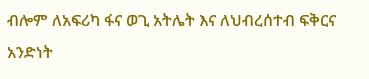ብሎም ለአፍሪካ ፋና ወጊ አትሌት እና ለህብረሰተብ ፍቅርና አንድነት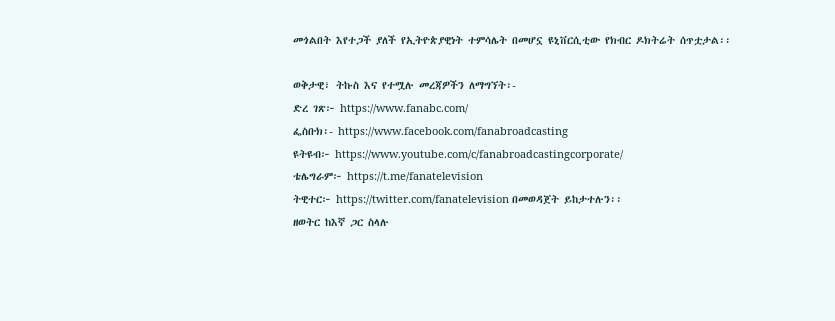መጎልበት እየተጋች ያለች የኢትዮጵያዊነት ተምሳሌት በመሆኗ ዩኒቨርሲቲው የክብር ዶክትሬት ሰጥቷታል፡፡

ወቅታዊ፣ ትኩስ እና የተሟሉ መረጃዎችን ለማግኘት፡-
ድረ ገጽ፦ https://www.fanabc.com/
ፌስቡክ፡- https://www.facebook.com/fanabroadcasting
ዩትዩብ፦ https://www.youtube.com/c/fanabroadcastingcorporate/
ቴሌግራም፦ https://t.me/fanatelevision
ትዊተር፦ https://twitter.com/fanatelevision በመወዳጀት ይከታተሉን፡፡
ዘወትር ከእኛ ጋር ስላሉ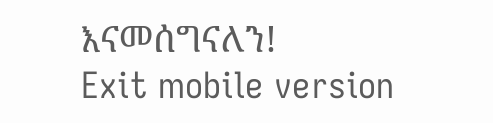እናመሰግናለን!
Exit mobile version